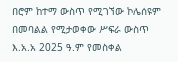በሮም ከተማ ውስጥ የሚገኘው ኮሌሰዩም በመባልል የሚታወቀው ሥፍራ ውስጥ እ.አ.አ 2025 ዓ.ም የመስቀል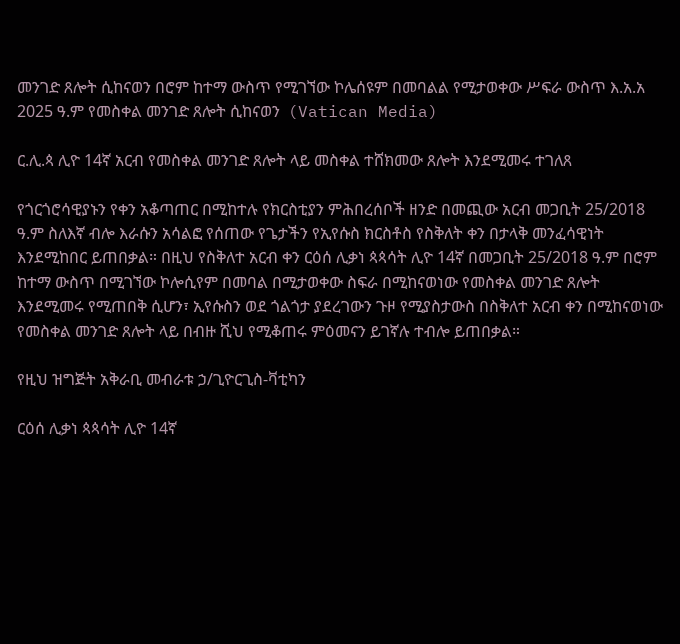መንገድ ጸሎት ሲከናወን በሮም ከተማ ውስጥ የሚገኘው ኮሌሰዩም በመባልል የሚታወቀው ሥፍራ ውስጥ እ.አ.አ 2025 ዓ.ም የመስቀል መንገድ ጸሎት ሲከናወን  (Vatican Media)

ር.ሊ.ጳ ሊዮ 14ኛ አርብ የመስቀል መንገድ ጸሎት ላይ መስቀል ተሸክመው ጸሎት እንደሚመሩ ተገለጸ

የጎርጎሮሳዊያኑን የቀን አቆጣጠር በሚከተሉ የክርስቲያን ምሕበረሰቦች ዘንድ በመጪው አርብ መጋቢት 25/2018 ዓ.ም ስለእኛ ብሎ እራሱን አሳልፎ የሰጠው የጌታችን የኢየሱስ ክርስቶስ የስቅለት ቀን በታላቅ መንፈሳዊነት እንደሚከበር ይጠበቃል። በዚህ የስቅለተ አርብ ቀን ርዕሰ ሊቃነ ጳጳሳት ሊዮ 14ኛ በመጋቢት 25/2018 ዓ.ም በሮም ከተማ ውስጥ በሚገኘው ኮሎሲየም በመባል በሚታወቀው ስፍራ በሚከናወነው የመስቀል መንገድ ጸሎት እንደሚመሩ የሚጠበቅ ሲሆን፣ ኢየሱስን ወደ ጎልጎታ ያደረገውን ጉዞ የሚያስታውስ በስቅለተ አርብ ቀን በሚከናወነው የመስቀል መንገድ ጸሎት ላይ በብዙ ሺህ የሚቆጠሩ ምዕመናን ይገኛሉ ተብሎ ይጠበቃል።

የዚህ ዝግጅት አቅራቢ መብራቱ ኃ/ጊዮርጊስ-ቫቲካን

ርዕሰ ሊቃነ ጳጳሳት ሊዮ 14ኛ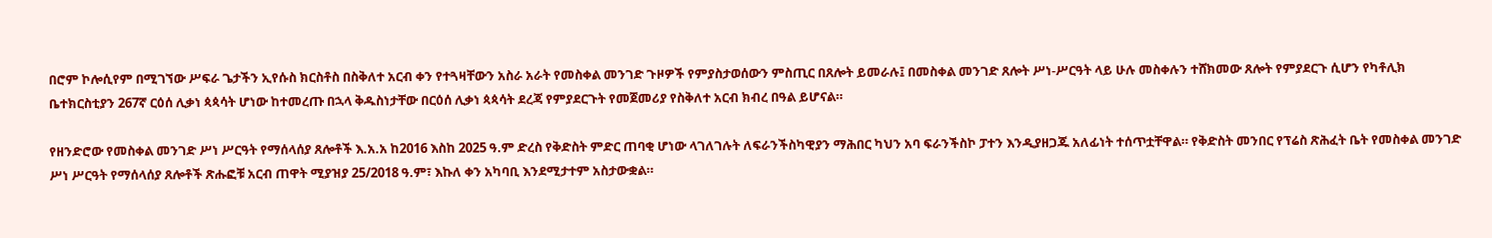በሮም ኮሎሲየም በሚገኘው ሥፍራ ጌታችን ኢየሱስ ክርስቶስ በስቅለተ አርብ ቀን የተጓዛቸውን አስራ አራት የመስቀል መንገድ ጉዞዎች የምያስታወሰውን ምስጢር በጸሎት ይመራሉ፤ በመስቀል መንገድ ጸሎት ሥነ-ሥርዓት ላይ ሁሉ መስቀሉን ተሸክመው ጸሎት የምያደርጉ ሲሆን የካቶሊክ ቤተክርስቲያን 267ኛ ርዕሰ ሊቃነ ጳጳሳት ሆነው ከተመረጡ በኋላ ቅዱስነታቸው በርዕሰ ሊቃነ ጳጳሳት ደረጃ የምያደርጉት የመጀመሪያ የስቅለተ አርብ ክብረ በዓል ይሆናል።

የዘንድሮው የመስቀል መንገድ ሥነ ሥርዓት የማሰላሰያ ጸሎቶች እ.አ.አ ከ2016 እስከ 2025 ዓ.ም ድረስ የቅድስት ምድር ጠባቂ ሆነው ላገለገሉት ለፍራንችስካዊያን ማሕበር ካህን አባ ፍራንችስኮ ፓተን እንዲያዘጋጁ አለፊነት ተሰጥቷቸዋል። የቅድስት መንበር የፕሬስ ጽሕፈት ቤት የመስቀል መንገድ ሥነ ሥርዓት የማሰላሰያ ጸሎቶች ጽሑፎቹ አርብ ጠዋት ሚያዝያ 25/2018 ዓ.ም፣ እኩለ ቀን አካባቢ እንደሚታተም አስታውቋል።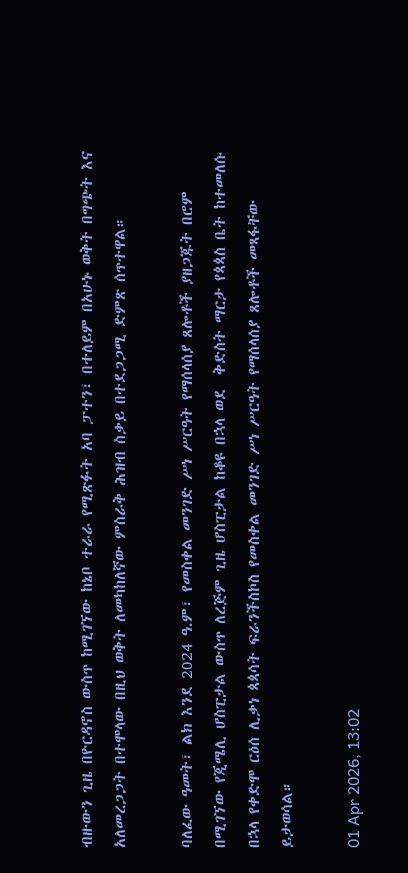ብዙውን ጊዜ በዮርዳኖስ ውስጥ ከሚገኘው ከኔቦ ተራራ የሚጽፉት አባ ፓተን፣ በተለይም በአሁኑ ወቅት በግጭት እና አለመረጋጋት በተሞላው በዚህ ወቅት ለመካከለኛው ምስራቅ ሕዝብ ስቃይ በተደጋጋሚ ድምጽ ሰጥተዋል።

ባለፈው ዓመት፣ ልክ እንደ 2024 ዓ.ም፣ የመስቀል መንገድ ሥነ ሥርዓት የማሰላሰያ ጸሎቶች ያዘጋጁት በሮም በሚገኘው የጂሜሊ ሆስፒታል ውስጥ ለረጅም ጊዜ ሆስፒታል ከቆዩ በኋላ ወደ  ቅድስት ማርታ የጳጳስ ቤት ከተመለሱ በኋላ የቀድሞ ርዕሰ ሊቃነ ጳጳሳት ፍራንችስኮስ የመስቀል መንገድ ሥነ ሥርዓት የማሰላሰያ ጸሎቶች መጻፋቸው ይታወሳል።

01 Apr 2026, 13:02